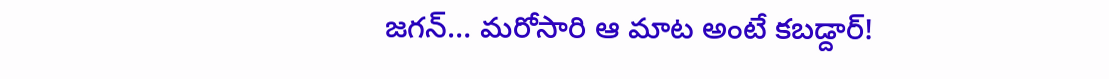జగన్‌… మరోసారి ఆ మాట అంటే కబడ్దార్!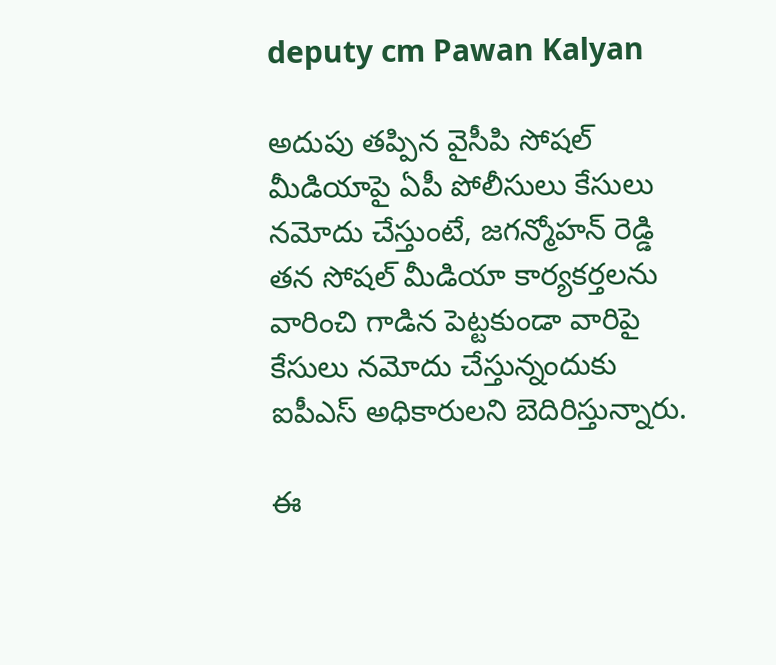deputy cm Pawan Kalyan

అదుపు తప్పిన వైసీపి సోషల్ మీడియాపై ఏపీ పోలీసులు కేసులు నమోదు చేస్తుంటే, జగన్మోహన్‌ రెడ్డి తన సోషల్ మీడియా కార్యకర్తలను వారించి గాడిన పెట్టకుండా వారిపై కేసులు నమోదు చేస్తున్నందుకు ఐపీఎస్ అధికారులని బెదిరిస్తున్నారు.

ఈ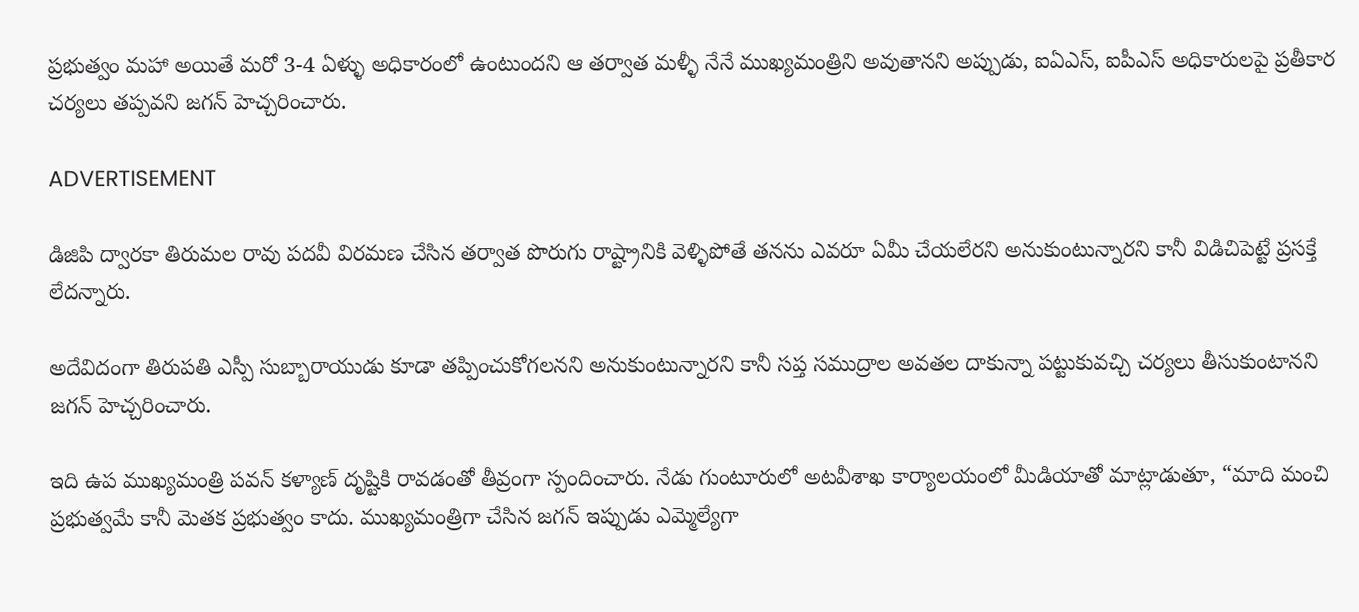ప్రభుత్వం మహా అయితే మరో 3-4 ఏళ్ళు అధికారంలో ఉంటుందని ఆ తర్వాత మళ్ళీ నేనే ముఖ్యమంత్రిని అవుతానని అప్పుడు, ఐఏఎస్, ఐపీఎస్ అధికారులపై ప్రతీకార చర్యలు తప్పవని జగన్‌ హెచ్చరించారు.

ADVERTISEMENT

డిజిపి ద్వారకా తిరుమల రావు పదవీ విరమణ చేసిన తర్వాత పొరుగు రాష్ట్రానికి వెళ్ళిపోతే తనను ఎవరూ ఏమీ చేయలేరని అనుకుంటున్నారని కానీ విడిచిపెట్టే ప్రసక్తే లేదన్నారు.

అదేవిదంగా తిరుపతి ఎస్పీ సుబ్బారాయుడు కూడా తప్పించుకోగలనని అనుకుంటున్నారని కానీ సప్త సముద్రాల అవతల దాకున్నా పట్టుకువచ్చి చర్యలు తీసుకుంటానని జగన్‌ హెచ్చరించారు.

ఇది ఉప ముఖ్యమంత్రి పవన్‌ కళ్యాణ్‌ దృష్టికి రావడంతో తీవ్రంగా స్పందించారు. నేడు గుంటూరులో అటవీశాఖ కార్యాలయంలో మీడియాతో మాట్లాడుతూ, “మాది మంచి ప్రభుత్వమే కానీ మెతక ప్రభుత్వం కాదు. ముఖ్యమంత్రిగా చేసిన జగన్‌ ఇప్పుడు ఎమ్మెల్యేగా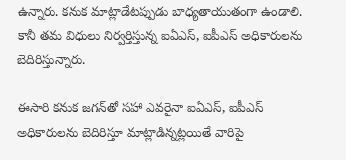ఉన్నారు. కనుక మాట్లాడేటప్పుడు బాధ్యతాయుతంగా ఉండాలి. కానీ తమ విధులు నిర్వర్తిస్తున్న ఐఏఎస్, ఐపీఎస్ అధికారులను బెదిరిస్తున్నారు.

ఈసారి కనుక జగన్‌తో సహా ఎవరైనా ఐఏఎస్, ఐపీఎస్ అధికారులను బెదిరిస్తూ మాట్లాడిన్నట్లయితే వారిపై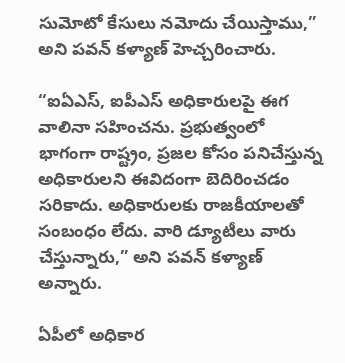సుమోటో కేసులు నమోదు చేయిస్తాము,” అని పవన్‌ కళ్యాణ్‌ హెచ్చరించారు.

“ఐఏఎస్, ఐపీఎస్ అధికారులపై ఈగ వాలినా సహించను. ప్రభుత్వంలో భాగంగా రాష్ట్రం, ప్రజల కోసం పనిచేస్తున్న అధికారులని ఈవిదంగా బెదిరించడం సరికాదు. అధికారులకు రాజకీయాలతో సంబంధం లేదు. వారి డ్యూటీలు వారు చేస్తున్నారు,” అని పవన్‌ కళ్యాణ్‌ అన్నారు.

ఏపీలో అధికార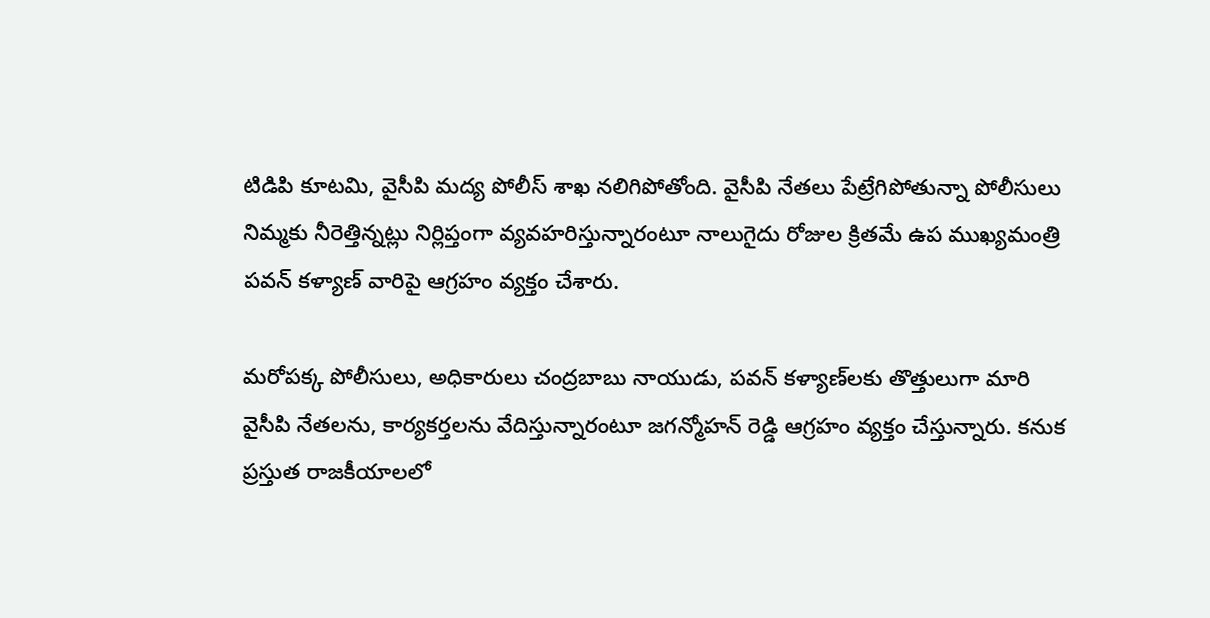టిడిపి కూటమి, వైసీపి మద్య పోలీస్ శాఖ నలిగిపోతోంది. వైసీపి నేతలు పేట్రేగిపోతున్నా పోలీసులు నిమ్మకు నీరెత్తిన్నట్లు నిర్లిప్తంగా వ్యవహరిస్తున్నారంటూ నాలుగైదు రోజుల క్రితమే ఉప ముఖ్యమంత్రి పవన్‌ కళ్యాణ్‌ వారిపై ఆగ్రహం వ్యక్తం చేశారు.

మరోపక్క పోలీసులు, అధికారులు చంద్రబాబు నాయుడు, పవన్‌ కళ్యాణ్‌లకు తొత్తులుగా మారి వైసీపి నేతలను, కార్యకర్తలను వేదిస్తున్నారంటూ జగన్మోహన్‌ రెడ్డి ఆగ్రహం వ్యక్తం చేస్తున్నారు. కనుక ప్రస్తుత రాజకీయాలలో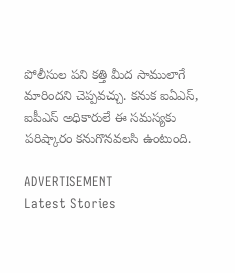పోలీసుల పని కత్తి మీద సాములాగే మారిందని చెప్పవచ్చు. కనుక ఐఏఎస్, ఐపీఎస్ అధికారులే ఈ సమస్యకు పరిష్కారం కనుగొనవలసి ఉంటుంది.

ADVERTISEMENT
Latest Stories